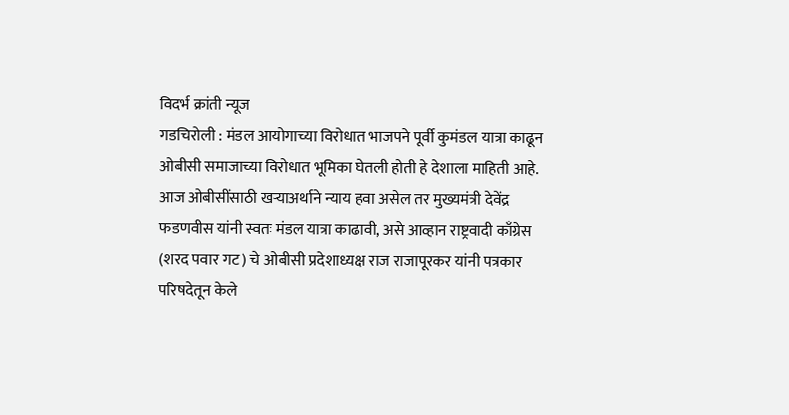विदर्भ क्रांती न्यूज
गडचिरोली : मंडल आयोगाच्या विरोधात भाजपने पूर्वी कुमंडल यात्रा काढून ओबीसी समाजाच्या विरोधात भूमिका घेतली होती हे देशाला माहिती आहे. आज ओबीसींसाठी खऱ्याअर्थाने न्याय हवा असेल तर मुख्यमंत्री देवेंद्र फडणवीस यांनी स्वतः मंडल यात्रा काढावी, असे आव्हान राष्ट्रवादी काँग्रेस (शरद पवार गट) चे ओबीसी प्रदेशाध्यक्ष राज राजापूरकर यांनी पत्रकार परिषदेतून केले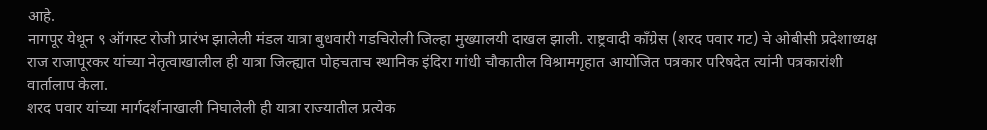आहे.
नागपूर येथून ९ ऑगस्ट रोजी प्रारंभ झालेली मंडल यात्रा बुधवारी गडचिरोली जिल्हा मुख्यालयी दाखल झाली. राष्ट्रवादी काँग्रेस (शरद पवार गट) चे ओबीसी प्रदेशाध्यक्ष राज राजापूरकर यांच्या नेतृत्वाखालील ही यात्रा जिल्ह्यात पोहचताच स्थानिक इंदिरा गांधी चौकातील विश्रामगृहात आयोजित पत्रकार परिषदेत त्यांनी पत्रकारांशी वार्तालाप केला.
शरद पवार यांच्या मार्गदर्शनाखाली निघालेली ही यात्रा राज्यातील प्रत्येक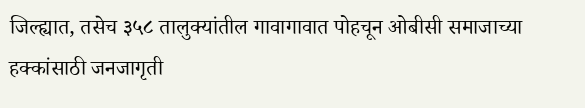जिल्ह्यात, तसेच ३५८ तालुक्यांतील गावागावात पोहचून ओबीसी समाजाच्या हक्कांसाठी जनजागृती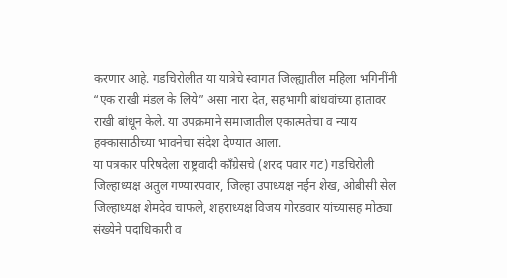करणार आहे. गडचिरोलीत या यात्रेचे स्वागत जिल्ह्यातील महिला भगिनींनी “एक राखी मंडल के लिये” असा नारा देत, सहभागी बांधवांच्या हातावर राखी बांधून केले. या उपक्रमाने समाजातील एकात्मतेचा व न्याय हक्कासाठीच्या भावनेचा संदेश देण्यात आला.
या पत्रकार परिषदेला राष्ट्रवादी काँग्रेसचे (शरद पवार गट) गडचिरोली जिल्हाध्यक्ष अतुल गण्यारपवार, जिल्हा उपाध्यक्ष नईन शेख, ओबीसी सेल जिल्हाध्यक्ष शेमदेव चाफले, शहराध्यक्ष विजय गोरडवार यांच्यासह मोठ्या संख्येने पदाधिकारी व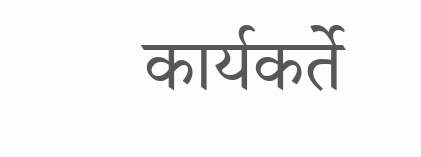कार्यकर्ते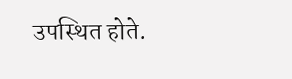उपस्थित होते.